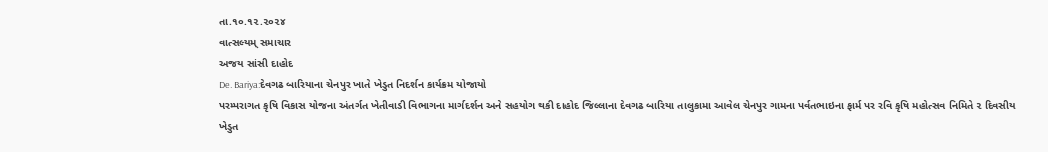તા.૧૦.૧૨.૨૦૨૪
વાત્સલ્યમ્ સમાચાર
અજય સાંસી દાહોદ
De. Bariya:દેવગઢ બારિયાના ચેનપુર ખાતે ખેડુત નિદર્શન કાર્યક્રમ યોજાયો
પરમ્પરાગત કૃષિ વિકાસ યોજના અંતર્ગત ખેતીવાડી વિભાગના માર્ગદર્શન અને સહયોગ થકી દાહોદ જિલ્લાના દેવગઢ બારિયા તાલુકામા આવેલ ચેનપુર ગામના પર્વતભાઇના ફાર્મ પર રવિ કૃષિ મહોત્સવ નિમિતે ૨ દિવસીય ખેડુત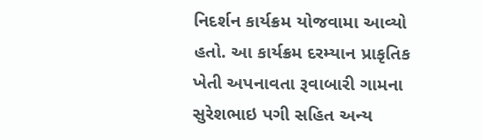નિદર્શન કાર્યક્રમ યોજવામા આવ્યો હતો. આ કાર્યક્રમ દરમ્યાન પ્રાકૃતિક ખેતી અપનાવતા રૂવાબારી ગામના સુરેશભાઇ પગી સહિત અન્ય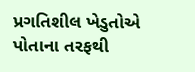પ્રગતિશીલ ખેડુતોએ પોતાના તરફથી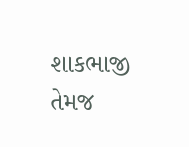શાકભાજી તેમજ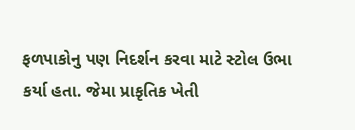ફળપાકોનુ પણ નિદર્શન કરવા માટે સ્ટોલ ઉભા કર્યા હતા. જેમા પ્રાકૃતિક ખેતી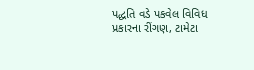પદ્ધતિ વડે પકવેલ વિવિધ પ્રકારના રીંગણ, ટામેટા